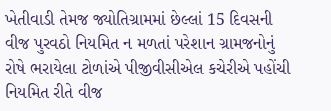ખેતીવાડી તેમજ જ્યોતિગ્રામમાં છેલ્લાં 15 દિવસની વીજ પુરવઠો નિયમિત ન મળતાં પરેશાન ગ્રામજનોનું રોષે ભરાયેલા ટોળાંએ પીજીવીસીએલ કચેરીએ પહોંચી નિયમિત રીતે વીજ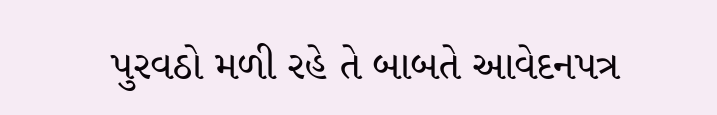પુરવઠો મળી રહે તે બાબતે આવેદનપત્ર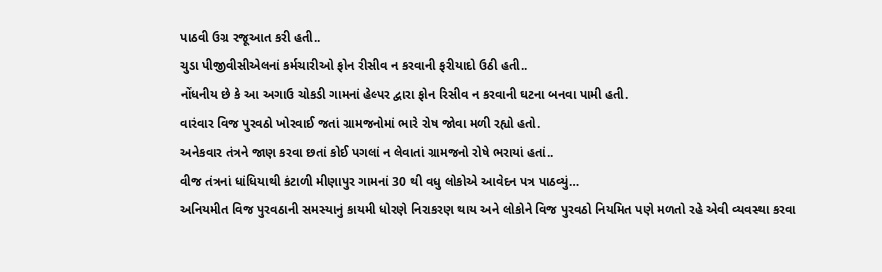પાઠવી ઉગ્ર રજૂઆત કરી હતી..
ચુડા પીજીવીસીએલનાં કર્મચારીઓ ફોન રીસીવ ન કરવાની ફરીયાદો ઉઠી હતી..
નોંધનીય છે કે આ અગાઉ ચોકડી ગામનાં હેલ્પર દ્વારા ફોન રિસીવ ન કરવાની ઘટના બનવા પામી હતી.
વારંવાર વિજ પુરવઠો ખોરવાઈ જતાં ગ્રામજનોમાં ભારે રોષ જોવા મળી રહ્યો હતો.
અનેકવાર તંત્રને જાણ કરવા છતાં કોઈ પગલાં ન લેવાતાં ગ્રામજનો રોષે ભરાયાં હતાં..
વીજ તંત્રનાં ધાંધિયાથી કંટાળી મીણાપુર ગામનાં 30 થી વધુ લોકોએ આવેદન પત્ર પાઠવ્યું…
અનિયમીત વિજ પુરવઠાની સમસ્યાનું કાયમી ધોરણે નિરાકરણ થાય અને લોકોને વિજ પુરવઠો નિયમિત પણે મળતો રહે એવી વ્યવસ્થા કરવા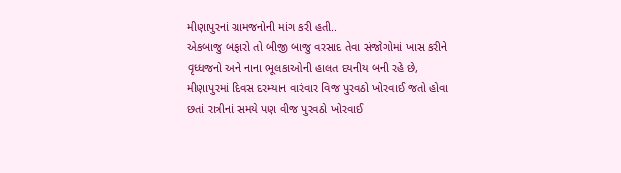મીણાપુરનાં ગ્રામજનોની માંગ કરી હતી..
એકબાજુ બફારો તો બીજી બાજુ વરસાદ તેવા સંજોગોમાં ખાસ કરીને વૃધ્ધજનો અને નાના ભૂલકાઓની હાલત દયનીય બની રહે છે,
મીણાપુરમાં દિવસ દરમ્યાન વારંવાર વિજ પુરવઠો ખોરવાઈ જતો હોવા છતાં રાત્રીનાં સમયે પણ વીજ પુરવઠો ખોરવાઈ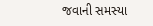જવાની સમસ્યા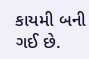કાયમી બની ગઈ છે.